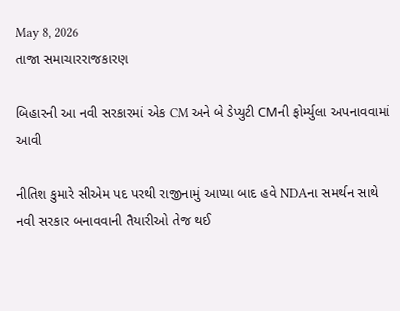May 8, 2026
તાજા સમાચારરાજકારણ

બિહારની આ નવી સરકારમાં એક CM અને બે ડેપ્યુટી CMની ફોર્મ્યુલા અપનાવવામાં આવી

નીતિશ કુમારે સીએમ પદ પરથી રાજીનામું આપ્યા બાદ હવે NDAના સમર્થન સાથે નવી સરકાર બનાવવાની તૈયારીઓ તેજ થઈ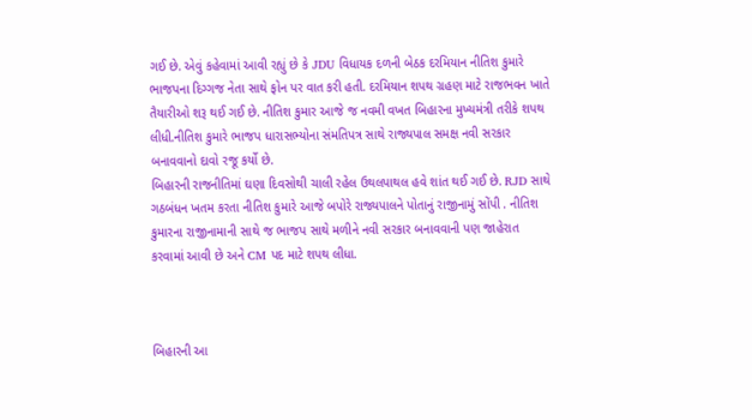ગઈ છે. એવું કહેવામાં આવી રહ્યું છે કે JDU વિધાયક દળની બેઠક દરમિયાન નીતિશ કુમારે ભાજપના દિગ્ગજ નેતા સાથે ફોન પર વાત કરી હતી. દરમિયાન શપથ ગ્રહણ માટે રાજભવન ખાતે તૈયારીઓ શરૂ થઈ ગઈ છે. નીતિશ કુમાર આજે જ નવમી વખત બિહારના મુખ્યમંત્રી તરીકે શપથ લીધી.નીતિશ કુમારે ભાજપ ધારાસભ્યોના સંમતિપત્ર સાથે રાજ્યપાલ સમક્ષ નવી સરકાર બનાવવાનો દાવો રજૂ કર્યો છે.
બિહારની રાજનીતિમાં ઘણા દિવસોથી ચાલી રહેલ ઉથલપાથલ હવે શાંત થઈ ગઈ છે. RJD સાથે ગઠબંધન ખતમ કરતા નીતિશ કુમારે આજે બપોરે રાજ્યપાલને પોતાનું રાજીનામું સોંપી . નીતિશ કુમારના રાજીનામાની સાથે જ ભાજપ સાથે મળીને નવી સરકાર બનાવવાની પણ જાહેરાત કરવામાં આવી છે અને CM પદ માટે શપથ લીધા.



બિહારની આ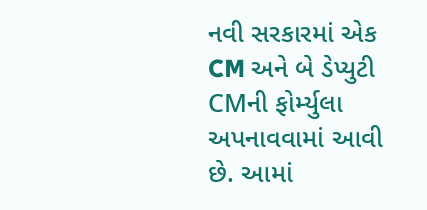નવી સરકારમાં એક CM અને બે ડેપ્યુટી CMની ફોર્મ્યુલા અપનાવવામાં આવી છે. આમાં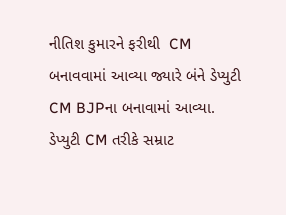નીતિશ કુમારને ફરીથી  CM બનાવવામાં આવ્યા જ્યારે બંને ડેપ્યુટી CM BJPના બનાવામાં આવ્યા. ડેપ્યુટી CM તરીકે સમ્રાટ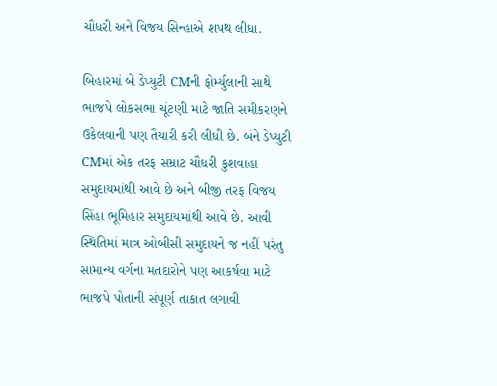ચૌધરી અને વિજય સિન્હાએ શપથ લીધા.

બિહારમાં બે ડેપ્યુટી CMની ફોર્મ્યુલાની સાથે ભાજપે લોકસભા ચૂંટણી માટે જાતિ સમીકરણને ઉકેલવાની પણ તૈયારી કરી લીધી છે. બંને ડેપ્યુટી CMમાં એક તરફ સમ્રાટ ચૌધરી કુશવાહા સમુદાયમાંથી આવે છે અને બીજી તરફ વિજય સિંહા ભૂમિહાર સમુદાયમાંથી આવે છે. આવી સ્થિતિમાં માત્ર ઓબીસી સમુદાયને જ નહીં પરંતુ સામાન્ય વર્ગના મતદારોને પણ આકર્ષવા માટે ભાજપે પોતાની સંપૂર્ણ તાકાત લગાવી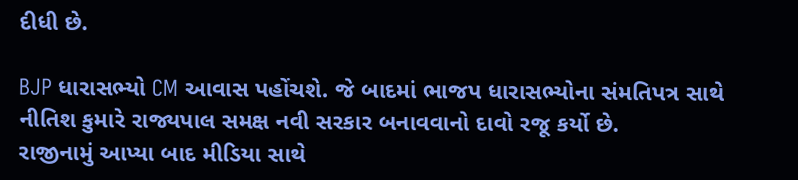દીધી છે.

BJP ધારાસભ્યો CM આવાસ પહોંચશે. જે બાદમાં ભાજપ ધારાસભ્યોના સંમતિપત્ર સાથે નીતિશ કુમારે રાજ્યપાલ સમક્ષ નવી સરકાર બનાવવાનો દાવો રજૂ કર્યો છે.
રાજીનામું આપ્યા બાદ મીડિયા સાથે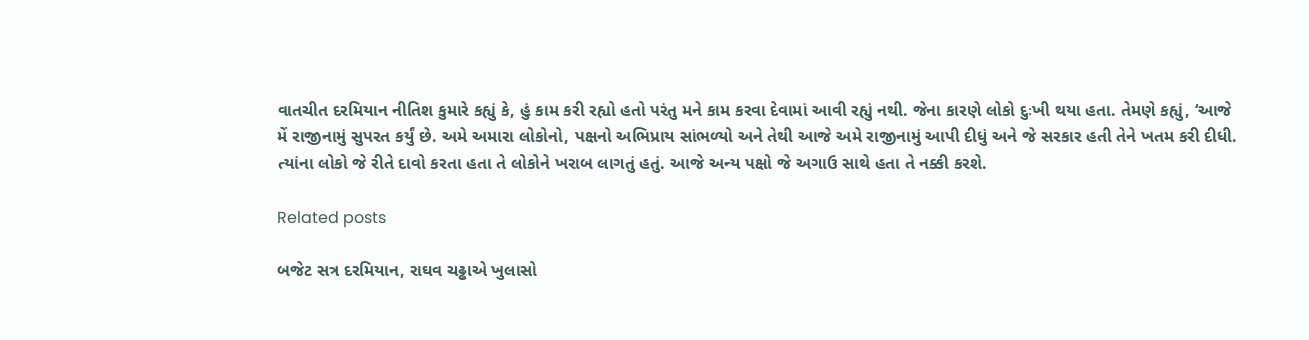વાતચીત દરમિયાન નીતિશ કુમારે કહ્યું કે, હું કામ કરી રહ્યો હતો પરંતુ મને કામ કરવા દેવામાં આવી રહ્યું નથી. જેના કારણે લોકો દુઃખી થયા હતા. તેમણે કહ્યું, ‘આજે મેં રાજીનામું સુપરત કર્યું છે. અમે અમારા લોકોનો, પક્ષનો અભિપ્રાય સાંભળ્યો અને તેથી આજે અમે રાજીનામું આપી દીધું અને જે સરકાર હતી તેને ખતમ કરી દીધી. ત્યાંના લોકો જે રીતે દાવો કરતા હતા તે લોકોને ખરાબ લાગતું હતું. આજે અન્ય પક્ષો જે અગાઉ સાથે હતા તે નક્કી કરશે.

Related posts

બજેટ સત્ર દરમિયાન, રાઘવ ચઢ્ઢાએ ખુલાસો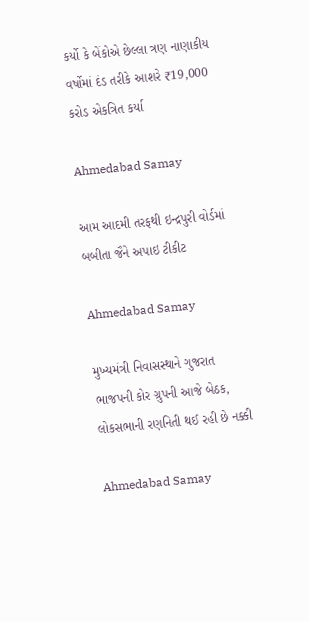કર્યો કે બેંકોએ છેલ્લા ત્રણ નાણાકીય વર્ષોમાં દંડ તરીકે આશરે ₹19,000 કરોડ એકત્રિત કર્યા

Ahmedabad Samay

આમ આદમી તરફથી ઇન્દ્રપુરી વોર્ડમાં બબીતા જૈને અપાઇ ટીકીટ

Ahmedabad Samay

મુખ્યમંત્રી નિવાસસ્થાને ગુજરાત ભાજપની કોર ગ્રુપની આજે બેઠક, લોકસભાની રણનિતી થઈ રહી છે નક્કી

Ahmedabad Samay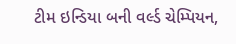ટીમ ઇન્ડિયા બની વર્લ્ડ ચેમ્પિયન,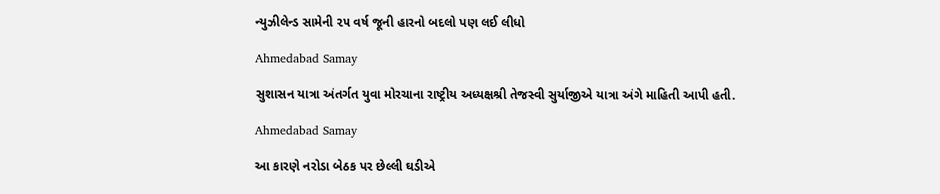ન્યુઝીલેન્ડ સામેની ૨૫ વર્ષ જૂની હારનો બદલો પણ લઈ લીધો

Ahmedabad Samay

સુશાસન યાત્રા અંતર્ગત યુવા મોરચાના રાષ્ટ્રીય અધ્યક્ષશ્રી તેજસ્વી સુર્યાજીએ યાત્રા અંગે માહિતી આપી હતી.

Ahmedabad Samay

આ કારણે નરોડા બેઠક પર છેલ્લી ઘડીએ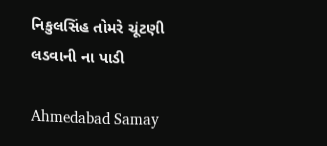નિકુલસિંહ તોમરે ચૂંટણી લડવાની ના પાડી

Ahmedabad Samay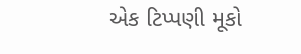એક ટિપ્પણી મૂકો